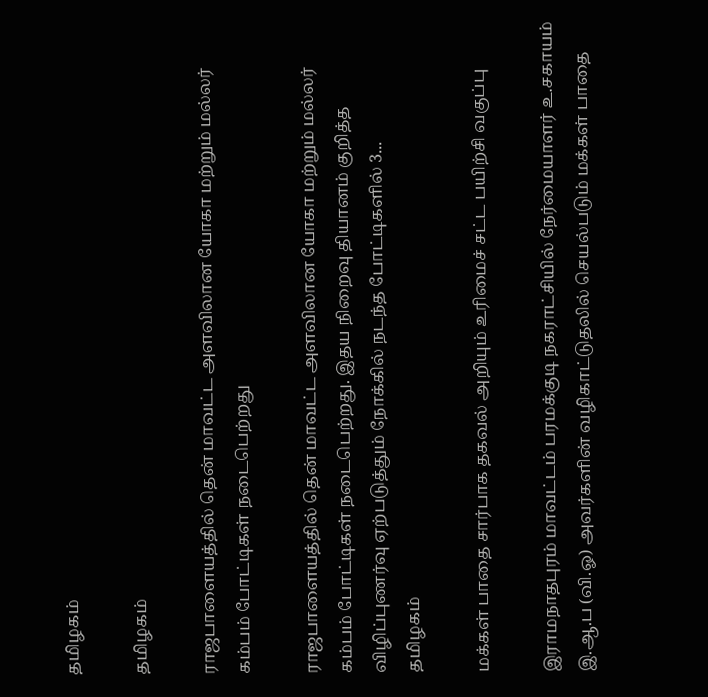தமிழகம்

தமிழகம்

ராஜபாளையத்தில் தென் மாவட்ட அளவிலான யோகா மற்றும் மல்லர் கம்பம் போட்டிகள் நடைபெற்றது

ராஜபாளையத்தில் தென் மாவட்ட அளவிலான யோகா மற்றும் மல்லர் கம்பம் போட்டிகள் நடைபெற்றது. இதய நிறைவு தியானம் குறித்த விழிப்புணர்வு ஏற்படுத்தும் நோக்கில் நடந்த போட்டிகளில் 3...
தமிழகம்

மக்கள் பாதை சார்பாக தகவல் அறியும் உரிமைச் சட்ட பயிற்சி வகுப்பு

இராமநாதபுரம் மாவட்டம் பரமக்குடி நகராட்சியில் நேர்மையாளர் உ.சகாயம் இ.ஆ.ப (வி.ஓ) அவர்களின் வழிகாட்டுதலில் செயல்படும் மக்கள் பாதை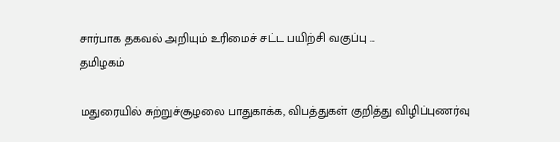சார்பாக தகவல் அறியும் உரிமைச் சட்ட பயிற்சி வகுப்பு ...
தமிழகம்

மதுரையில் சுற்றுச்சூழலை பாதுகாக்க, விபத்துகள் குறித்து விழிப்புணர்வு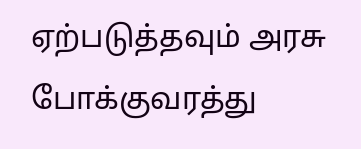ஏற்படுத்தவும் அரசு போக்குவரத்து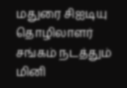மதுரை சிஐடியு தொழிலாளர் சங்கம் நடத்தும் மினி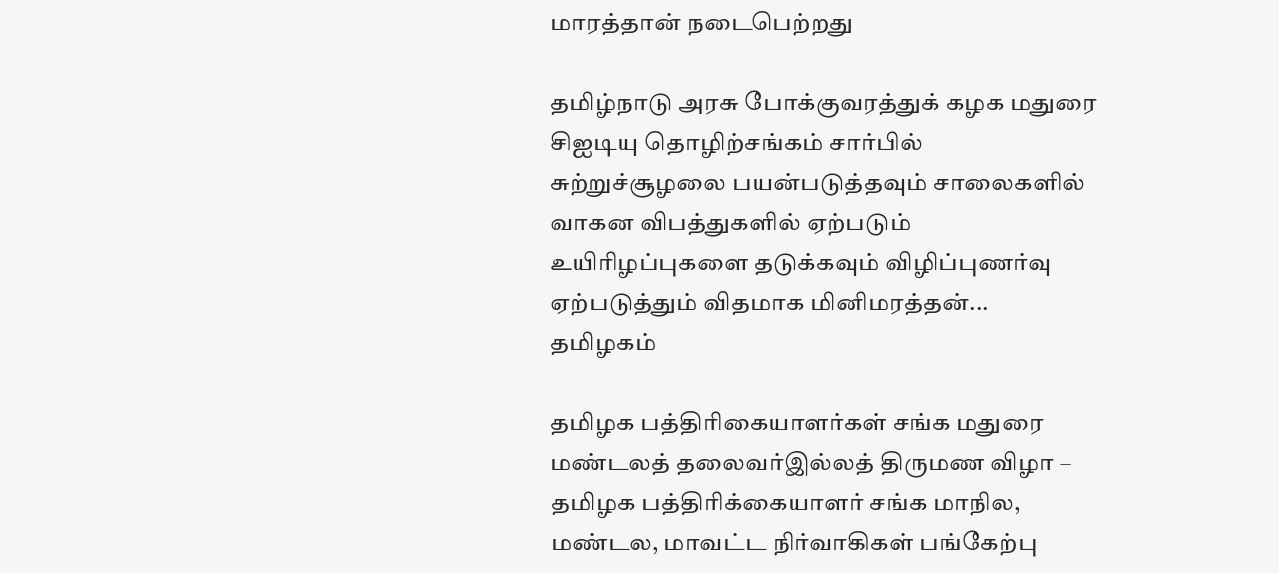மாரத்தான் நடைபெற்றது

தமிழ்நாடு அரசு போக்குவரத்துக் கழக மதுரை சிஐடியு தொழிற்சங்கம் சார்பில் சுற்றுச்சூழலை பயன்படுத்தவும் சாலைகளில் வாகன விபத்துகளில் ஏற்படும் உயிரிழப்புகளை தடுக்கவும் விழிப்புணர்வு ஏற்படுத்தும் விதமாக மினிமரத்தன்...
தமிழகம்

தமிழக பத்திரிகையாளர்கள் சங்க மதுரை மண்டலத் தலைவர்இல்லத் திருமண விழா – தமிழக பத்திரிக்கையாளர் சங்க மாநில, மண்டல, மாவட்ட நிர்வாகிகள் பங்கேற்பு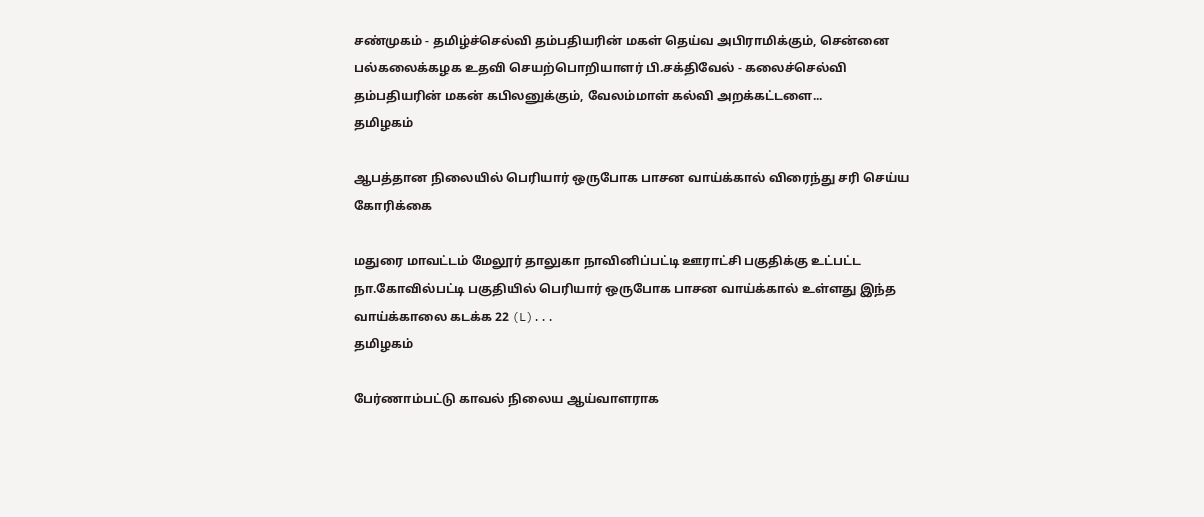சண்முகம் - தமிழ்ச்செல்வி தம்பதியரின் மகள் தெய்வ அபிராமிக்கும், சென்னை பல்கலைக்கழக உதவி செயற்பொறியாளர் பி.சக்திவேல் - கலைச்செல்வி தம்பதியரின் மகன் கபிலனுக்கும், வேலம்மாள் கல்வி அறக்கட்டளை...
தமிழகம்

ஆபத்தான நிலையில் பெரியார் ஒருபோக பாசன வாய்க்கால் விரைந்து சரி செய்ய கோரிக்கை

மதுரை மாவட்டம் மேலூர் தாலுகா நாவினிப்பட்டி ஊராட்சி பகுதிக்கு உட்பட்ட நா.கோவில்பட்டி பகுதியில் பெரியார் ஒருபோக பாசன வாய்க்கால் உள்ளது இந்த வாய்க்காலை கடக்க 22 (L)...
தமிழகம்

பேர்ணாம்பட்டு காவல் நிலைய ஆய்வாளராக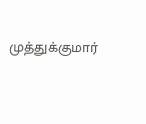முத்துக்குமார்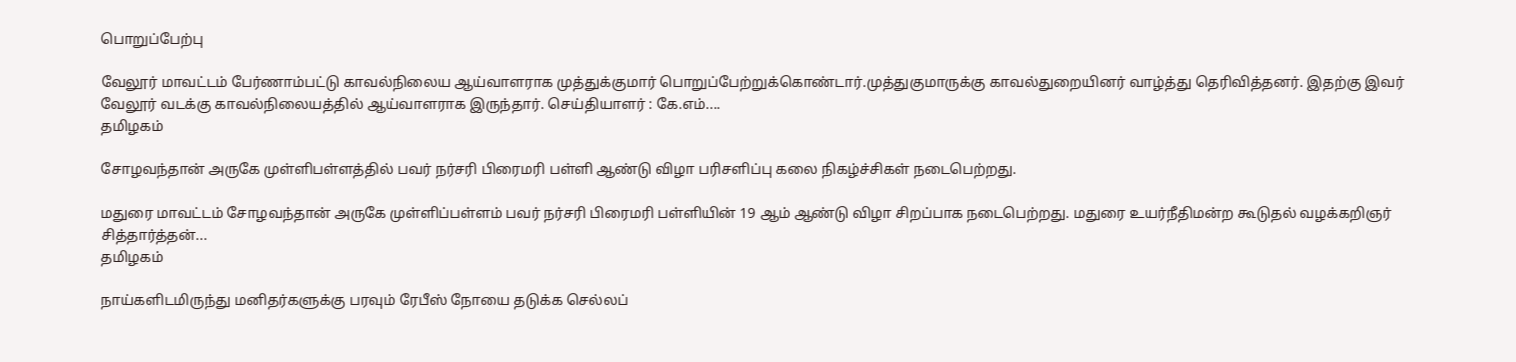பொறுப்பேற்பு

வேலூர் மாவட்டம் பேர்ணாம்பட்டு காவல்நிலைய ஆய்வாளராக முத்துக்குமார் பொறுப்பேற்றுக்கொண்டார்.முத்துகுமாருக்கு காவல்துறையினர் வாழ்த்து தெரிவித்தனர். இதற்கு இவர் வேலூர் வடக்கு காவல்நிலையத்தில் ஆய்வாளராக இருந்தார். செய்தியாளர் : கே.எம்....
தமிழகம்

சோழவந்தான் அருகே முள்ளிபள்ளத்தில் பவர் நர்சரி பிரைமரி பள்ளி ஆண்டு விழா பரிசளிப்பு கலை நிகழ்ச்சிகள் நடைபெற்றது.

மதுரை மாவட்டம் சோழவந்தான் அருகே முள்ளிப்பள்ளம் பவர் நர்சரி பிரைமரி பள்ளியின் 19 ஆம் ஆண்டு விழா சிறப்பாக நடைபெற்றது. மதுரை உயர்நீதிமன்ற கூடுதல் வழக்கறிஞர் சித்தார்த்தன்...
தமிழகம்

நாய்களிடமிருந்து மனிதர்களுக்கு பரவும் ரேபீஸ் நோயை தடுக்க செல்லப்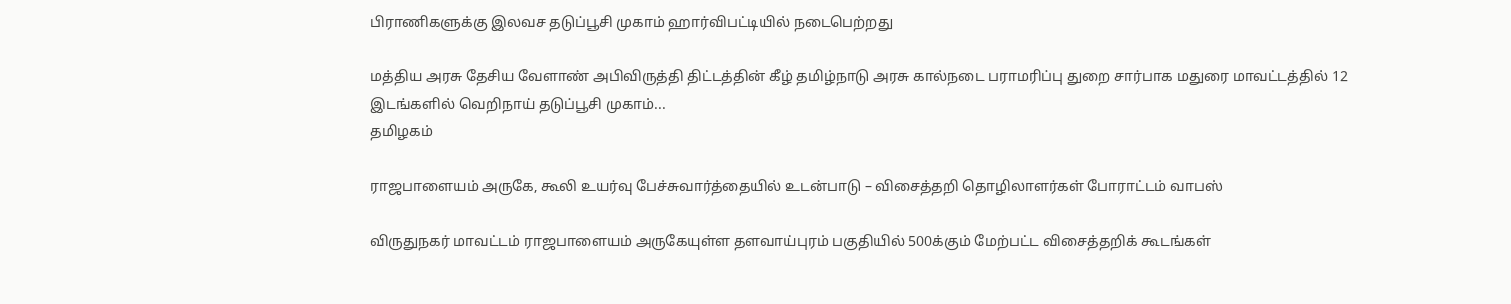பிராணிகளுக்கு இலவச தடுப்பூசி முகாம் ஹார்விபட்டியில் நடைபெற்றது

மத்திய அரசு தேசிய வேளாண் அபிவிருத்தி திட்டத்தின் கீழ் தமிழ்நாடு அரசு கால்நடை பராமரிப்பு துறை சார்பாக மதுரை மாவட்டத்தில் 12 இடங்களில் வெறிநாய் தடுப்பூசி முகாம்...
தமிழகம்

ராஜபாளையம் அருகே, கூலி உயர்வு பேச்சுவார்த்தையில் உடன்பாடு – விசைத்தறி தொழிலாளர்கள் போராட்டம் வாபஸ்

விருதுநகர் மாவட்டம் ராஜபாளையம் அருகேயுள்ள தளவாய்புரம் பகுதியில் 500க்கும் மேற்பட்ட விசைத்தறிக் கூடங்கள்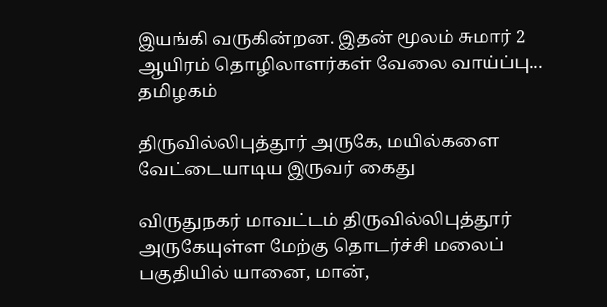இயங்கி வருகின்றன. இதன் மூலம் சுமார் 2 ஆயிரம் தொழிலாளர்கள் வேலை வாய்ப்பு...
தமிழகம்

திருவில்லிபுத்தூர் அருகே, மயில்களை வேட்டையாடிய இருவர் கைது

விருதுநகர் மாவட்டம் திருவில்லிபுத்தூர் அருகேயுள்ள மேற்கு தொடர்ச்சி மலைப் பகுதியில் யானை, மான்,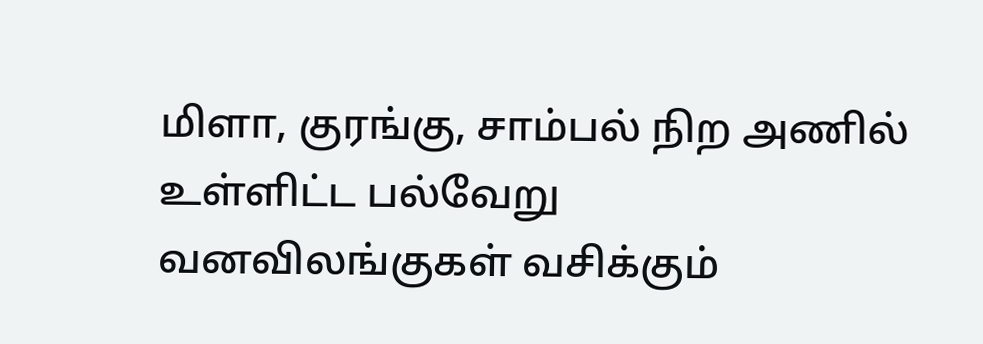மிளா, குரங்கு, சாம்பல் நிற அணில் உள்ளிட்ட பல்வேறு வனவிலங்குகள் வசிக்கும்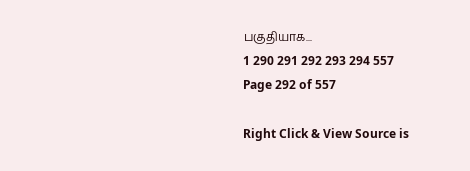பகுதியாக...
1 290 291 292 293 294 557
Page 292 of 557

Right Click & View Source is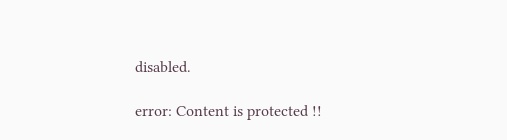disabled.

error: Content is protected !!